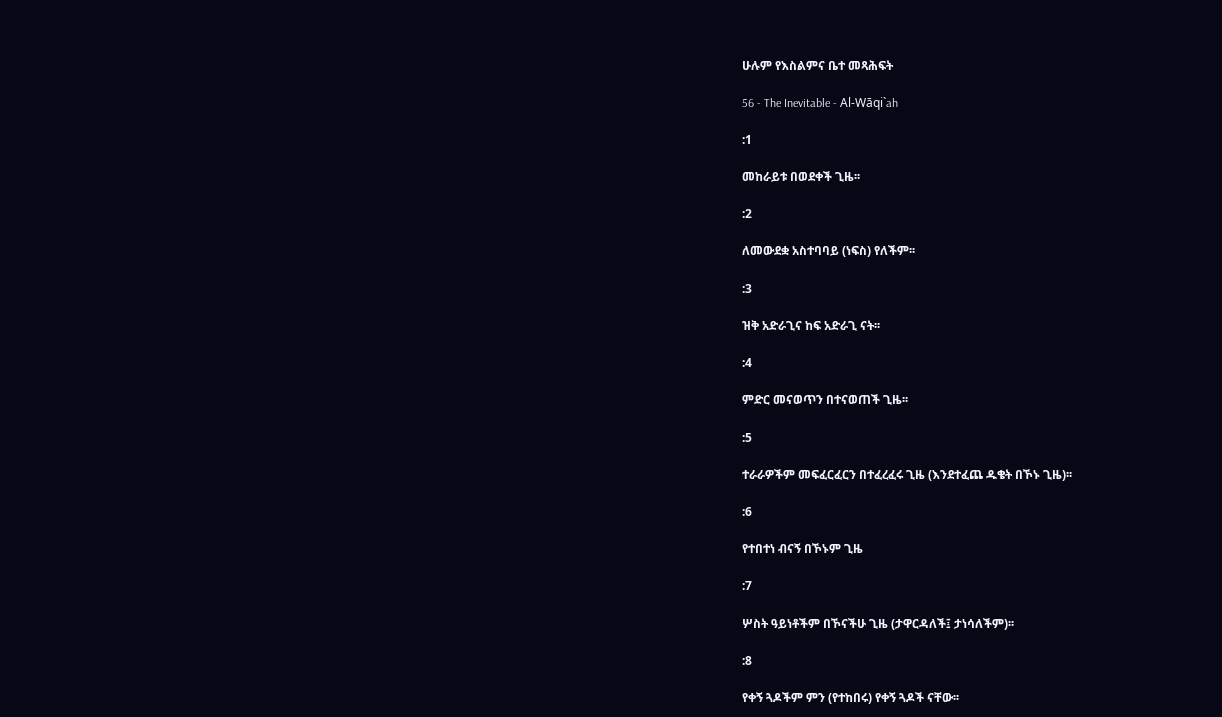ሁሉም የእስልምና ቤተ መጻሕፍት

56 - The Inevitable - Al-Wāqi`ah

:1

መከራይቱ በወደቀች ጊዜ፡፡

:2

ለመውደቋ አስተባባይ (ነፍስ) የለችም፡፡

:3

ዝቅ አድራጊና ከፍ አድራጊ ናት፡፡

:4

ምድር መናወጥን በተናወጠች ጊዜ፡፡

:5

ተራራዎችም መፍፈርፈርን በተፈረፈሩ ጊዜ (እንደተፈጨ ዱቄት በኾኑ ጊዜ)፡፡

:6

የተበተነ ብናኝ በኾኑም ጊዜ

:7

ሦስት ዓይነቶችም በኾናችሁ ጊዜ (ታዋርዳለች፤ ታነሳለችም)፡፡

:8

የቀኝ ጓዶችም ምን (የተከበሩ) የቀኝ ጓዶች ናቸው፡፡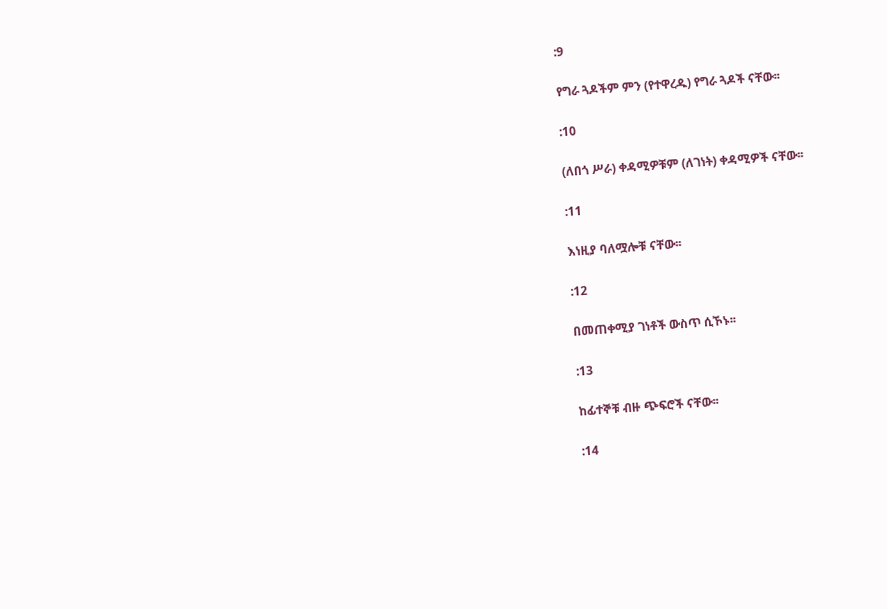:9

የግራ ጓዶችም ምን (የተዋረዱ) የግራ ጓዶች ናቸው፡፡

:10

(ለበጎ ሥራ) ቀዳሚዎቹም (ለገነት) ቀዳሚዎች ናቸው፡፡

:11

እነዚያ ባለሟሎቹ ናቸው፡፡

:12

በመጠቀሚያ ገነቶች ውስጥ ሲኾኑ፡፡

:13

ከፊተኞቹ ብዙ ጭፍሮች ናቸው፡፡

:14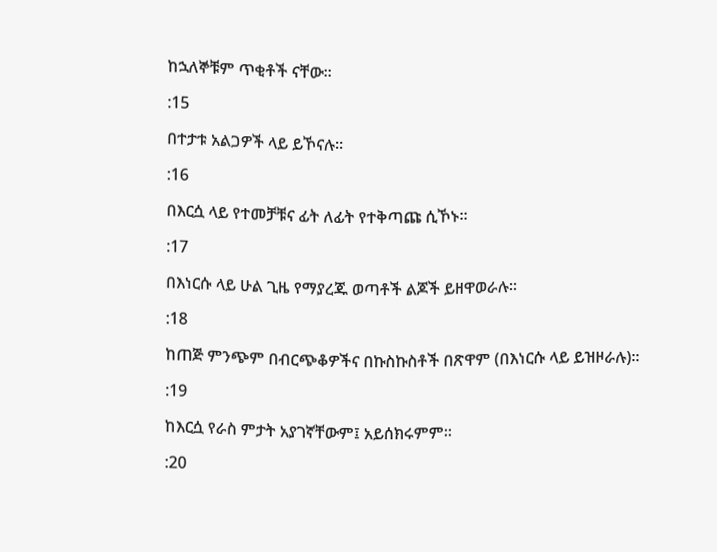ከኋለኞቹም ጥቂቶች ናቸው፡፡

:15

በተታቱ አልጋዎች ላይ ይኾናሉ፡፡

:16

በእርሷ ላይ የተመቻቹና ፊት ለፊት የተቅጣጩ ሲኾኑ፡፡

:17

በእነርሱ ላይ ሁል ጊዜ የማያረጁ ወጣቶች ልጆች ይዘዋወራሉ፡፡

:18

ከጠጅ ምንጭም በብርጭቆዎችና በኩስኩስቶች በጽዋም (በእነርሱ ላይ ይዝዞራሉ)፡፡

:19

ከእርሷ የራስ ምታት አያገኛቸውም፤ አይሰክሩምም፡፡

:20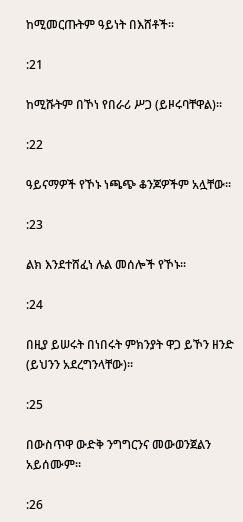ከሚመርጡትም ዓይነት በእሸቶች፡፡

:21

ከሚሹትም በኾነ የበራሪ ሥጋ (ይዞሩባቸዋል)፡፡

:22

ዓይናማዎች የኾኑ ነጫጭ ቆንጆዎችም አሏቸው፡፡

:23

ልክ እንደተሸፈነ ሉል መሰሎች የኾኑ፡፡

:24

በዚያ ይሠሩት በነበሩት ምክንያት ዋጋ ይኾን ዘንድ (ይህንን አደረግንላቸው)፡፡

:25

በውስጥዋ ውድቅ ንግግርንና መውወንጀልን አይሰሙም፡፡

:26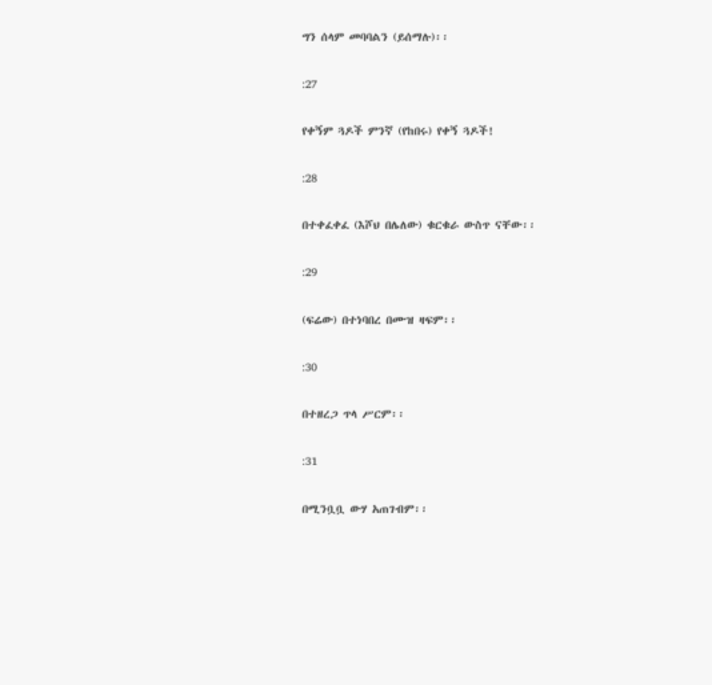ግን ሰላም መባባልን (ይሰማሉ)፡፡

:27

የቀኝም ጓዶች ምንኛ (የከበሩ) የቀኝ ጓዶች!

:28

በተቀፈቀፈ (እሾህ በሌለው) ቁርቁራ ውስጥ ናቸው፡፡

:29

(ፍሬው) በተነባበረ በሙዝ ዛፍም፡፡

:30

በተዘረጋ ጥላ ሥርም፡፡

:31

በሚንቧቧ ውሃ አጠገብም፡፡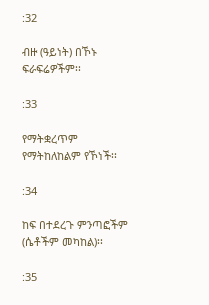:32

ብዙ (ዓይነት) በኾኑ ፍራፍሬዎችም፡፡

:33

የማትቋረጥም የማትከለከልም የኾነች፡፡

:34

ከፍ በተደረጉ ምንጣፎችም (ሴቶችም መካከል)፡፡

:35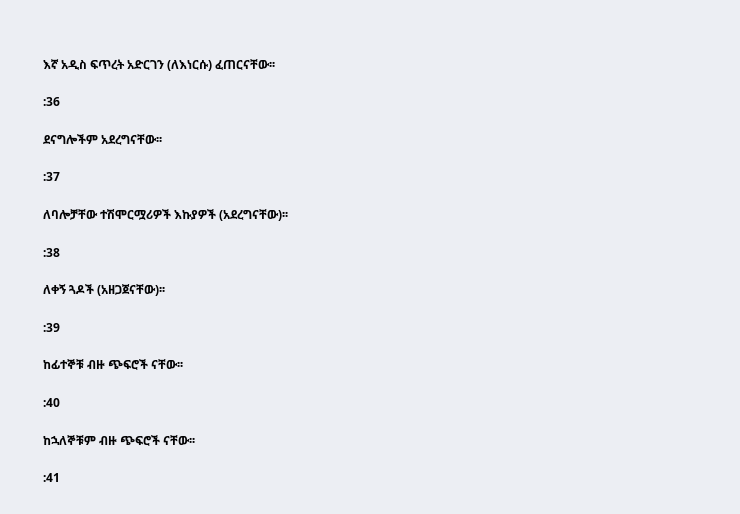እኛ አዲስ ፍጥረት አድርገን (ለእነርሱ) ፈጠርናቸው፡፡

:36

ደናግሎችም አደረግናቸው፡፡

:37

ለባሎቻቸው ተሽሞርሟሪዎች እኩያዎች (አደረግናቸው)፡፡

:38

ለቀኝ ጓዶች (አዘጋጀናቸው)፡፡

:39

ከፊተኞቹ ብዙ ጭፍሮች ናቸው፡፡

:40

ከኋለኞቹም ብዙ ጭፍሮች ናቸው፡፡

:41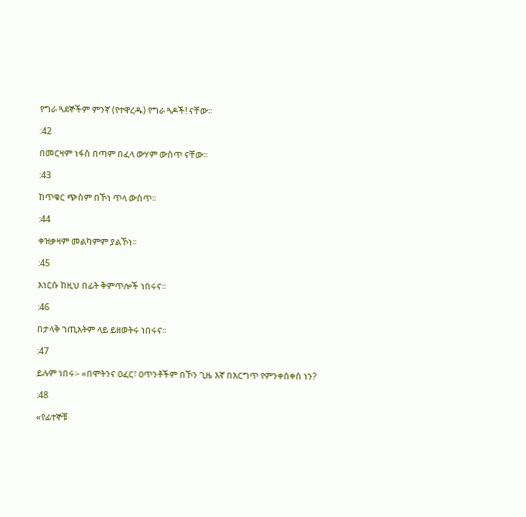የግራ ጓደኞችም ምንኛ (የተዋረዱ) የግራ ጓዶች! ናቸው፡፡

:42

በመርዛም ነፋስ በጣም በፈላ ውሃም ውስጥ ናቸው፡፡

:43

ከጥቁር ጭስም በኾነ ጥላ ውስጥ፡፡

:44

ቀዝቃዛም መልካምም ያልኾነ፡፡

:45

እነርሱ ከዚህ በፊት ቅምጥሎች ነበሩና፡፡

:46

በታላቅ ኀጢአትም ላይ ይዘወትሩ ነበሩና፡፡

:47

ይሉም ነበሩ፡- «በሞትንና ዐፈር፣ ዐጥንቶችም በኾን ጊዜ እኛ በእርግጥ የምንቀሰቀስ ነን?

:48

«የፊተኞቹ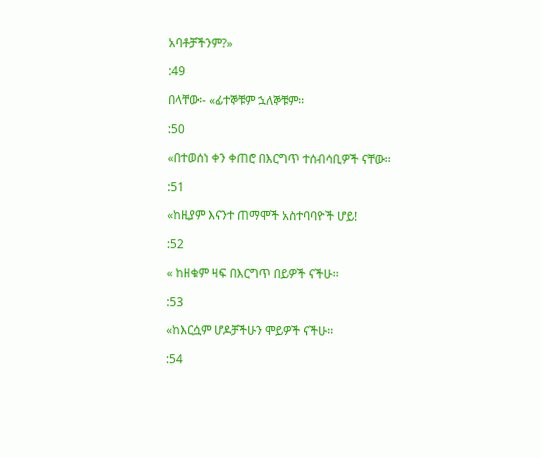አባቶቻችንም?»

:49

በላቸው፡- «ፊተኞቹም ኋለኞቹም፡፡

:50

«በተወሰነ ቀን ቀጠሮ በእርግጥ ተሰብሳቢዎች ናቸው፡፡

:51

«ከዚያም እናንተ ጠማሞች አስተባባዮች ሆይ!

:52

« ከዘቁም ዛፍ በእርግጥ በይዎች ናችሁ፡፡

:53

«ከእርሷም ሆዶቻችሁን ሞይዎች ናችሁ፡፡

:54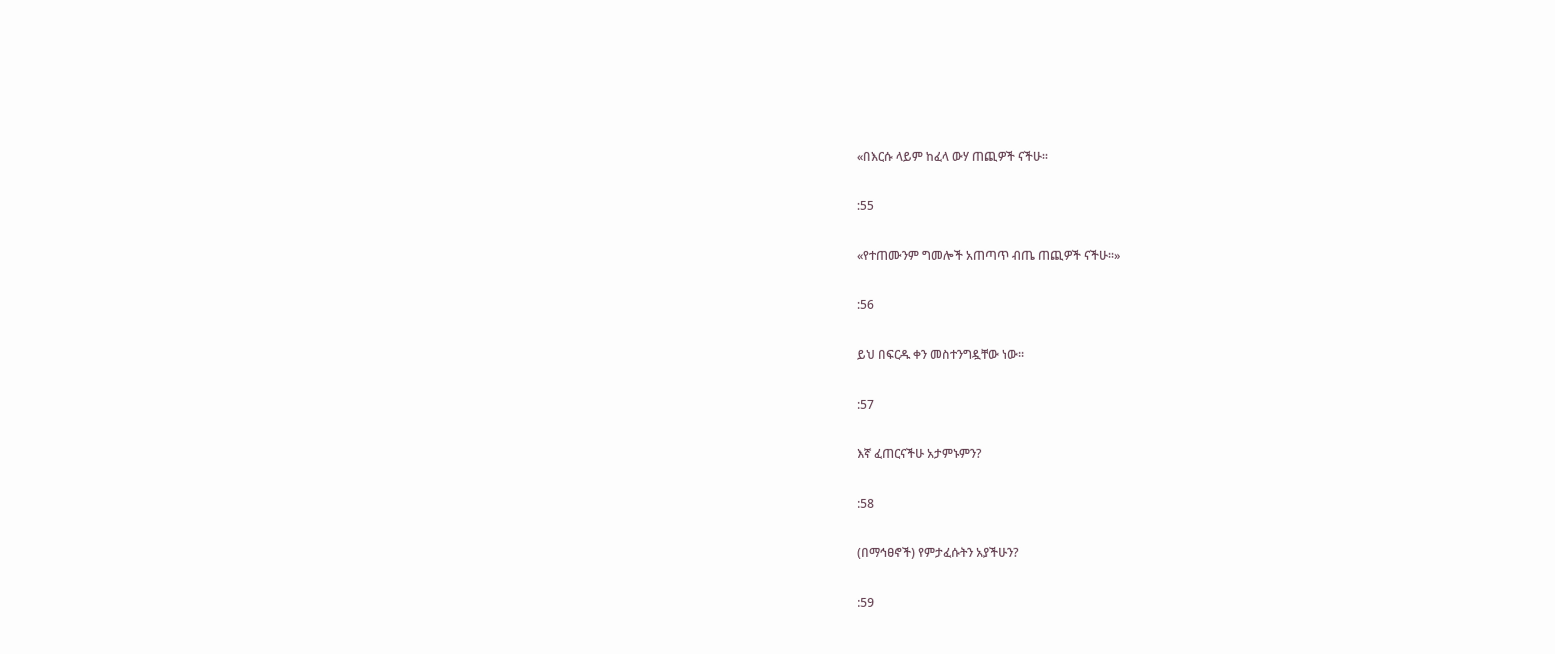«በእርሱ ላይም ከፈላ ውሃ ጠጪዎች ናችሁ፡፡

:55

«የተጠሙንም ግመሎች አጠጣጥ ብጤ ጠጪዎች ናችሁ፡፡»

:56

ይህ በፍርዱ ቀን መስተንግዷቸው ነው፡፡

:57

እኛ ፈጠርናችሁ አታምኑምን?

:58

(በማኅፀኖች) የምታፈሱትን አያችሁን?

:59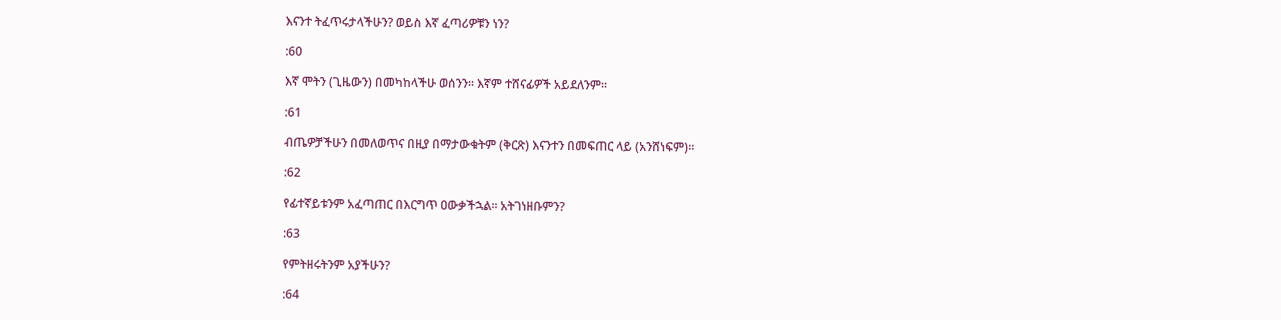እናንተ ትፈጥሩታላችሁን? ወይስ እኛ ፈጣሪዎቹን ነን?

:60

እኛ ሞትን (ጊዜውን) በመካከላችሁ ወሰንን፡፡ እኛም ተሸናፊዎች አይደለንም፡፡

:61

ብጤዎቻችሁን በመለወጥና በዚያ በማታውቁትም (ቅርጽ) እናንተን በመፍጠር ላይ (አንሸነፍም)፡፡

:62

የፊተኛይቱንም አፈጣጠር በእርግጥ ዐውቃችኋል፡፡ አትገነዘቡምን?

:63

የምትዘሩትንም አያችሁን?

:64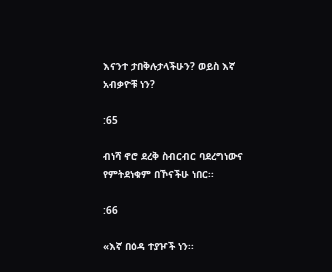እናንተ ታበቅሉታላችሁን? ወይስ እኛ አብቃዮቹ ነን?

:65

ብነሻ ኖሮ ደረቅ ስብርብር ባደረግነውና የምትደነቁም በኾናችሁ ነበር፡፡

:66

«እኛ በዕዳ ተያዦች ነን፡፡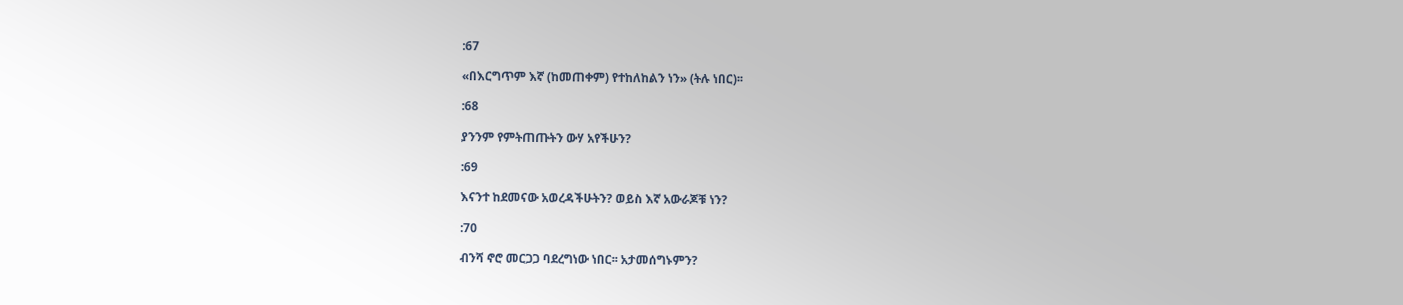:67

«በእርግጥም እኛ (ከመጠቀም) የተከለከልን ነን» (ትሉ ነበር)፡፡

:68

ያንንም የምትጠጡትን ውሃ አየችሁን?

:69

እናንተ ከደመናው አወረዳችሁትን? ወይስ እኛ አውራጆቹ ነን?

:70

ብንሻ ኖሮ መርጋጋ ባደረግነው ነበር፡፡ አታመሰግኑምን?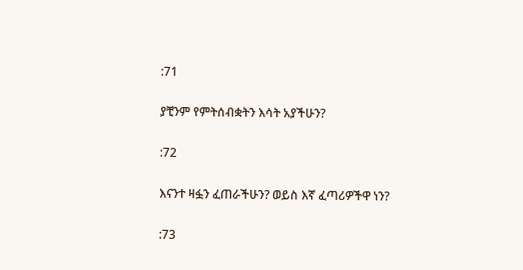:71

ያቺንም የምትሰብቋትን እሳት አያችሁን?

:72

እናንተ ዛፏን ፈጠራችሁን? ወይስ እኛ ፈጣሪዎችዋ ነን?

:73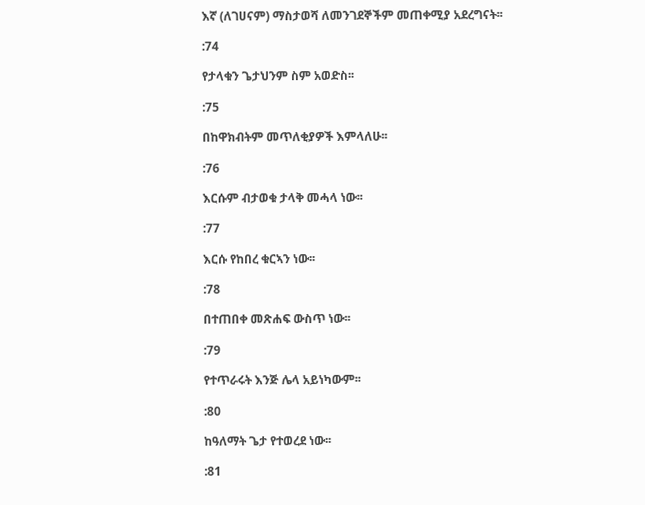እኛ (ለገሀናም) ማስታወሻ ለመንገደኞችም መጠቀሚያ አደረግናት፡፡

:74

የታላቁን ጌታህንም ስም አወድስ፡፡

:75

በከዋክብትም መጥለቂያዎች እምላለሁ፡፡

:76

እርሱም ብታወቁ ታላቅ መሓላ ነው፡፡

:77

እርሱ የከበረ ቁርኣን ነው፡፡

:78

በተጠበቀ መጽሐፍ ውስጥ ነው፡፡

:79

የተጥራሩት እንጅ ሌላ አይነካውም፡፡

:80

ከዓለማት ጌታ የተወረደ ነው፡፡

:81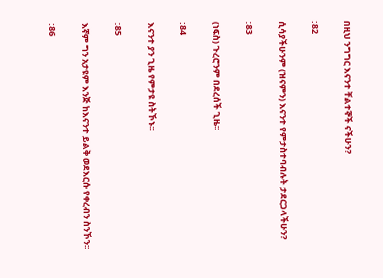በዚህ ንግግር እናንተ ቸልተኞች ናችሁን?

:82

ሲሳያችሁንም (ዝናምን) እናንተ የምታስተባብሉት ታደርጋላችሁን?

:83

(ነፍስ) ጉረሮንም በደረሰች ጊዜ፡፡

:84

እናንተ ያን ጊዜ የምታዩ ስትኾኑ፡፡

:85

እኛም ግን አታዩም እንጅ ከእናንተ ይልቅ ወደእርሱ የቀረብን ስንኾን፡፡

:86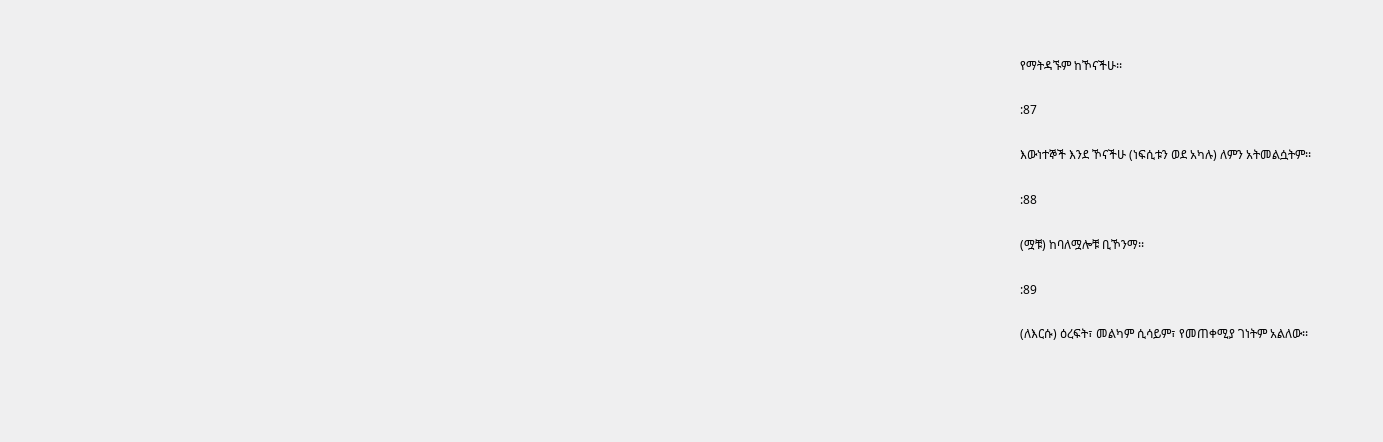የማትዳኙም ከኾናችሁ፡፡

:87

እውነተኞች እንደ ኾናችሁ (ነፍሲቱን ወደ አካሉ) ለምን አትመልሷትም፡፡

:88

(ሟቹ) ከባለሟሎቹ ቢኾንማ፡፡

:89

(ለእርሱ) ዕረፍት፣ መልካም ሲሳይም፣ የመጠቀሚያ ገነትም አልለው፡፡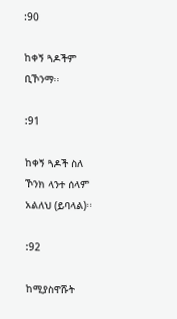:90

ከቀኝ ጓዶችም ቢኾንማ፡፡

:91

ከቀኝ ጓዶች ስለ ኾንክ ላንተ ሰላም አልለህ (ይባላል)፡፡

:92

ከሚያስዋሹት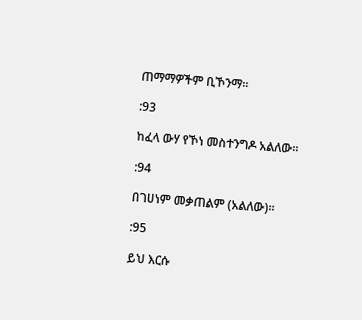ጠማማዎችም ቢኾንማ፡፡

:93

ከፈላ ውሃ የኾነ መስተንግዶ አልለው፡፡

:94

በገሀነም መቃጠልም (አልለው)፡፡

:95

ይህ እርሱ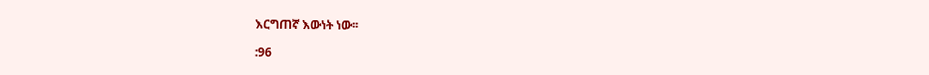እርግጠኛ እውነት ነው፡፡

:96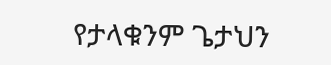የታላቁንም ጌታህን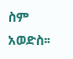ስም አወድስ፡፡